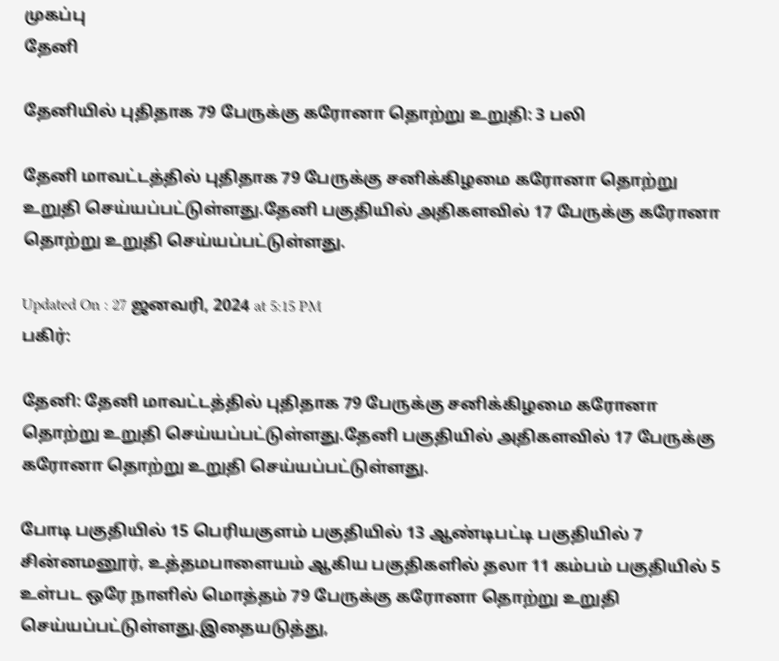முகப்பு
தேனி

தேனியில் புதிதாக 79 பேருக்கு கரோனா தொற்று உறுதி: 3 பலி

தேனி மாவட்டத்தில் புதிதாக 79 பேருக்கு சனிக்கிழமை கரோனா தொற்று உறுதி செய்யப்பட்டுள்ளது.தேனி பகுதியில் அதிகளவில் 17 பேருக்கு கரோனா தொற்று உறுதி செய்யப்பட்டுள்ளது.

Updated On : 27 ஜனவரி, 2024 at 5:15 PM
பகிர்:

தேனி: தேனி மாவட்டத்தில் புதிதாக 79 பேருக்கு சனிக்கிழமை கரோனா தொற்று உறுதி செய்யப்பட்டுள்ளது.தேனி பகுதியில் அதிகளவில் 17 பேருக்கு கரோனா தொற்று உறுதி செய்யப்பட்டுள்ளது.

போடி பகுதியில் 15 பெரியகுளம் பகுதியில் 13 ஆண்டிபட்டி பகுதியில் 7 சின்னமனூர், உத்தமபாளையம் ஆகிய பகுதிகளில் தலா 11 கம்பம் பகுதியில் 5 உள்பட ஒரே நாளில் மொத்தம் 79 பேருக்கு கரோனா தொற்று உறுதி செய்யப்பட்டுள்ளது.இதையடுத்து,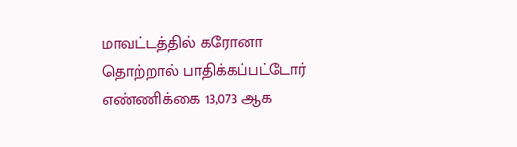மாவட்டத்தில் கரோனா தொற்றால் பாதிக்கப்பட்டோர் எண்ணிக்கை 13,073 ஆக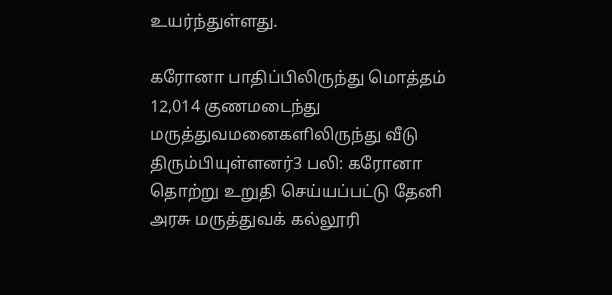உயர்ந்துள்ளது.

கரோனா பாதிப்பிலிருந்து மொத்தம் 12,014 குணமடைந்து மருத்துவமனைகளிலிருந்து வீடு திரும்பியுள்ளனர்3 பலி: கரோனா தொற்று உறுதி செய்யப்பட்டு தேனி அரசு மருத்துவக் கல்லூரி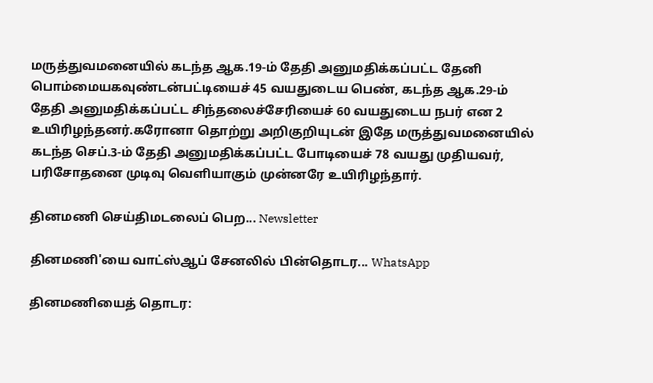மருத்துவமனையில் கடந்த ஆக.19-ம் தேதி அனுமதிக்கப்பட்ட தேனி பொம்மையகவுண்டன்பட்டியைச் 45 வயதுடைய பெண், கடந்த ஆக.29-ம் தேதி அனுமதிக்கப்பட்ட சிந்தலைச்சேரியைச் 60 வயதுடைய நபர் என 2 உயிரிழந்தனர்.கரோனா தொற்று அறிகுறியுடன் இதே மருத்துவமனையில் கடந்த செப்.3-ம் தேதி அனுமதிக்கப்பட்ட போடியைச் 78 வயது முதியவர், பரிசோதனை முடிவு வெளியாகும் முன்னரே உயிரிழந்தார்.

தினமணி செய்திமடலைப் பெற... Newsletter

தினமணி'யை வாட்ஸ்ஆப் சேனலில் பின்தொடர... WhatsApp

தினமணியைத் தொடர: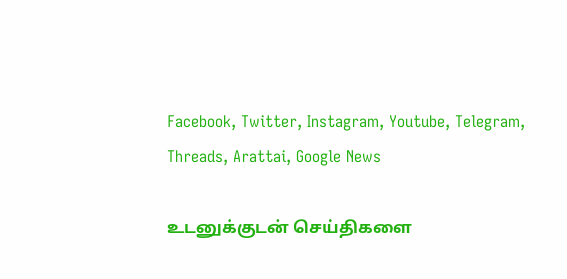Facebook, Twitter, Instagram, Youtube, Telegram, Threads, Arattai, Google News

உடனுக்குடன் செய்திகளை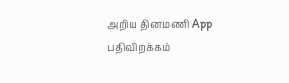அறிய தினமணி App பதிவிறக்கம்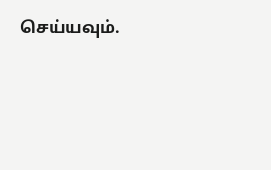செய்யவும்.